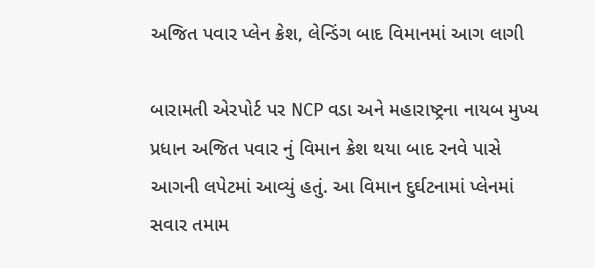અજિત પવાર પ્લેન ક્રેશ, લેન્ડિંગ બાદ વિમાનમાં આગ લાગી

બારામતી એરપોર્ટ પર NCP વડા અને મહારાષ્ટ્રના નાયબ મુખ્ય પ્રધાન અજિત પવાર નું વિમાન ક્રેશ થયા બાદ રનવે પાસે આગની લપેટમાં આવ્યું હતું. આ વિમાન દુર્ઘટનામાં પ્લેનમાં સવાર તમામ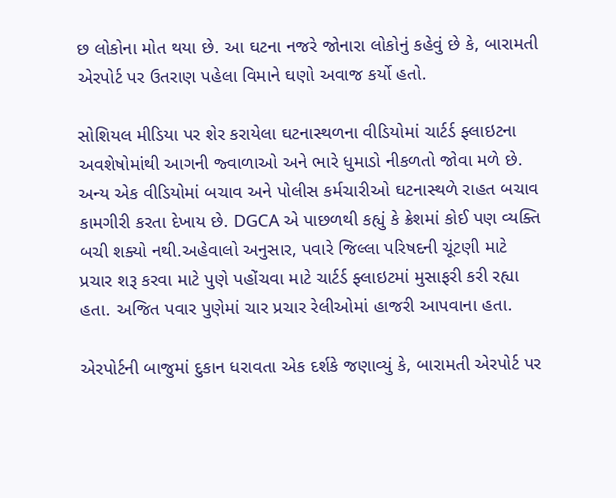છ લોકોના મોત થયા છે. આ ઘટના નજરે જોનારા લોકોનું કહેવું છે કે, બારામતી એરપોર્ટ પર ઉતરાણ પહેલા વિમાને ઘણો અવાજ કર્યો હતો.

સોશિયલ મીડિયા પર શેર કરાયેલા ઘટનાસ્થળના વીડિયોમાં ચાર્ટર્ડ ફ્લાઇટના અવશેષોમાંથી આગની જ્વાળાઓ અને ભારે ધુમાડો નીકળતો જોવા મળે છે. અન્ય એક વીડિયોમાં બચાવ અને પોલીસ કર્મચારીઓ ઘટનાસ્થળે રાહત બચાવ કામગીરી કરતા દેખાય છે. DGCA એ પાછળથી કહ્યું કે ક્રેશમાં કોઈ પણ વ્યક્તિ બચી શક્યો નથી.અહેવાલો અનુસાર, પવારે જિલ્લા પરિષદની ચૂંટણી માટે પ્રચાર શરૂ કરવા માટે પુણે પહોંચવા માટે ચાર્ટર્ડ ફ્લાઇટમાં મુસાફરી કરી રહ્યા હતા. અજિત પવાર પુણેમાં ચાર પ્રચાર રેલીઓમાં હાજરી આપવાના હતા.

એરપોર્ટની બાજુમાં દુકાન ધરાવતા એક દર્શકે જણાવ્યું કે, બારામતી એરપોર્ટ પર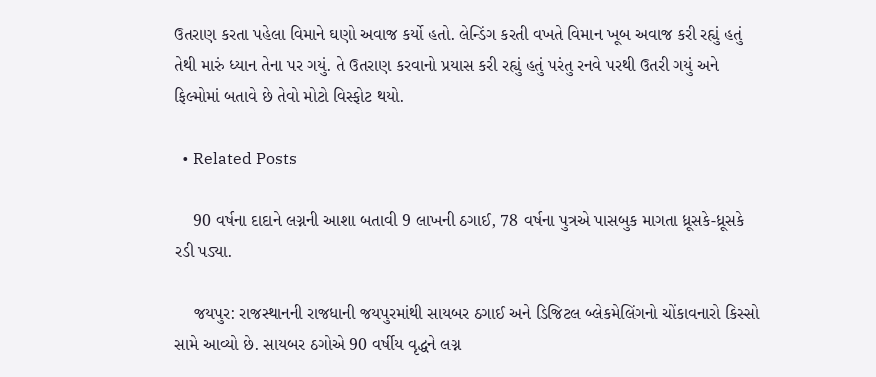ઉતરાણ કરતા પહેલા વિમાને ઘણો અવાજ કર્યો હતો. લેન્ડિંગ કરતી વખતે વિમાન ખૂબ અવાજ કરી રહ્યું હતું તેથી મારું ધ્યાન તેના પર ગયું. તે ઉતરાણ કરવાનો પ્રયાસ કરી રહ્યું હતું પરંતુ રનવે પરથી ઉતરી ગયું અને ફિલ્મોમાં બતાવે છે તેવો મોટો વિસ્ફોટ થયો.

  • Related Posts

    90 વર્ષના દાદાને લગ્નની આશા બતાવી 9 લાખની ઠગાઈ, 78 વર્ષના પુત્રએ પાસબુક માગતા ધ્રૂસકે-ધ્રૂસકે રડી પડ્યા.

    જયપુર: રાજસ્થાનની રાજધાની જયપુરમાંથી સાયબર ઠગાઈ અને ડિજિટલ બ્લેકમેલિંગનો ચોંકાવનારો કિસ્સો સામે આવ્યો છે. સાયબર ઠગોએ 90 વર્ષીય વૃદ્ધને લગ્ન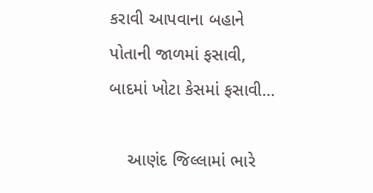કરાવી આપવાના બહાને પોતાની જાળમાં ફસાવી, બાદમાં ખોટા કેસમાં ફસાવી…

    આણંદ જિલ્લામાં ભારે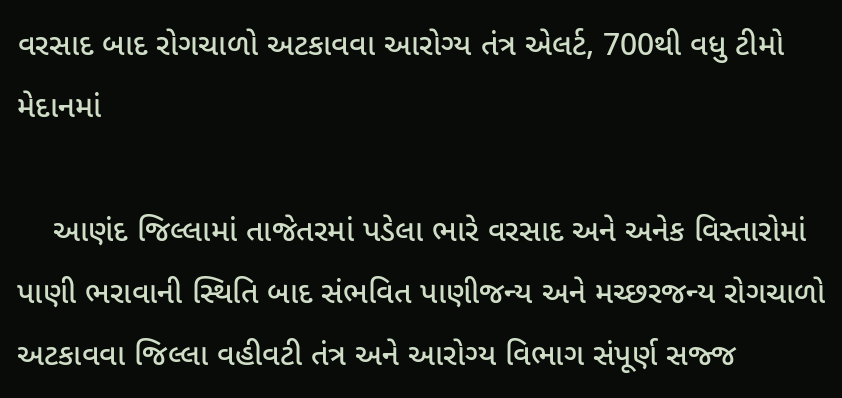વરસાદ બાદ રોગચાળો અટકાવવા આરોગ્ય તંત્ર એલર્ટ, 700થી વધુ ટીમો મેદાનમાં

    આણંદ જિલ્લામાં તાજેતરમાં પડેલા ભારે વરસાદ અને અનેક વિસ્તારોમાં પાણી ભરાવાની સ્થિતિ બાદ સંભવિત પાણીજન્ય અને મચ્છરજન્ય રોગચાળો અટકાવવા જિલ્લા વહીવટી તંત્ર અને આરોગ્ય વિભાગ સંપૂર્ણ સજ્જ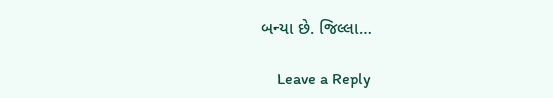બન્યા છે. જિલ્લા…

    Leave a Reply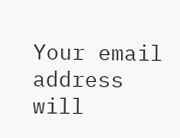Your email address will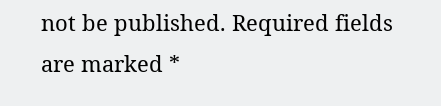not be published. Required fields are marked *